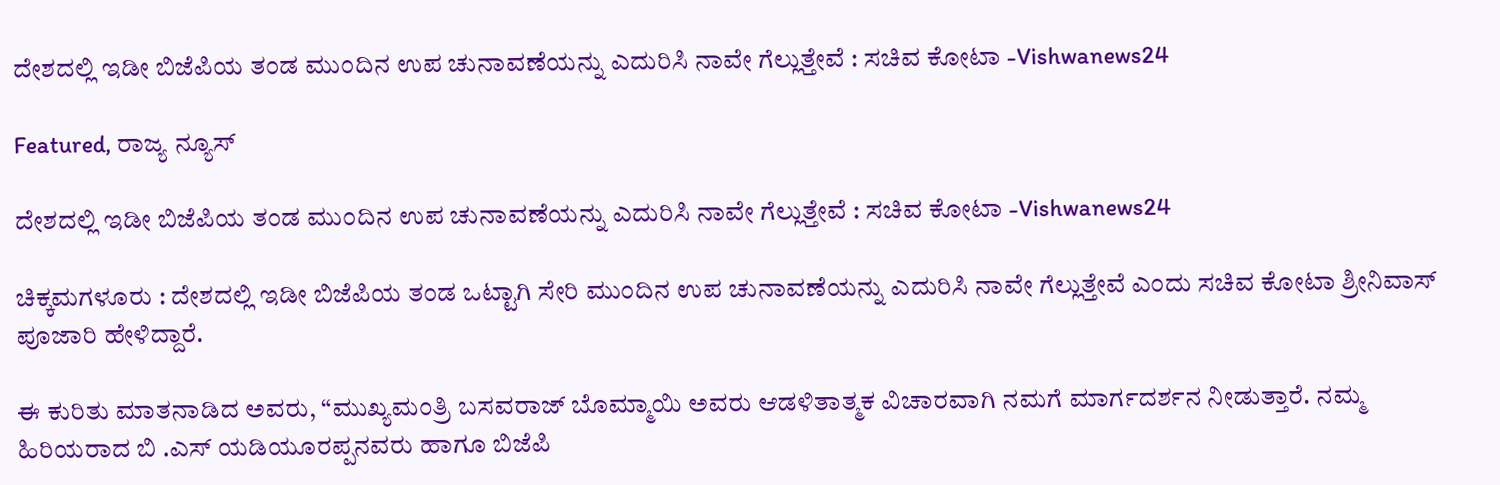ದೇಶದಲ್ಲಿ ಇಡೀ ಬಿಜೆಪಿಯ ತಂಡ ಮುಂದಿನ ಉಪ ಚುನಾವಣೆಯನ್ನು ಎದುರಿಸಿ ನಾವೇ ಗೆಲ್ಲುತ್ತೇವೆ : ಸಚಿವ ಕೋಟಾ -Vishwanews24

Featured, ರಾಜ್ಯ ನ್ಯೂಸ್

ದೇಶದಲ್ಲಿ ಇಡೀ ಬಿಜೆಪಿಯ ತಂಡ ಮುಂದಿನ ಉಪ ಚುನಾವಣೆಯನ್ನು ಎದುರಿಸಿ ನಾವೇ ಗೆಲ್ಲುತ್ತೇವೆ : ಸಚಿವ ಕೋಟಾ -Vishwanews24

ಚಿಕ್ಕಮಗಳೂರು : ದೇಶದಲ್ಲಿ ಇಡೀ ಬಿಜೆಪಿಯ ತಂಡ ಒಟ್ಟಾಗಿ ಸೇರಿ ಮುಂದಿನ ಉಪ ಚುನಾವಣೆಯನ್ನು ಎದುರಿಸಿ ನಾವೇ ಗೆಲ್ಲುತ್ತೇವೆ‌ ಎಂದು ಸಚಿವ ಕೋಟಾ ಶ್ರೀನಿವಾಸ್ ಪೂಜಾರಿ ಹೇಳಿದ್ದಾರೆ.

ಈ ಕುರಿತು ಮಾತನಾಡಿದ ಅವರು, “ಮುಖ್ಯಮಂತ್ರಿ ಬಸವರಾಜ್ ಬೊಮ್ಮಾಯಿ ಅವರು ಆಡಳಿತಾತ್ಮಕ ವಿಚಾರವಾಗಿ ನಮಗೆ ಮಾರ್ಗದರ್ಶನ ನೀಡುತ್ತಾರೆ. ನಮ್ಮ ಹಿರಿಯರಾದ ಬಿ .ಎಸ್‌ ಯಡಿಯೂರಪ್ಪನವರು ಹಾಗೂ ಬಿಜೆಪಿ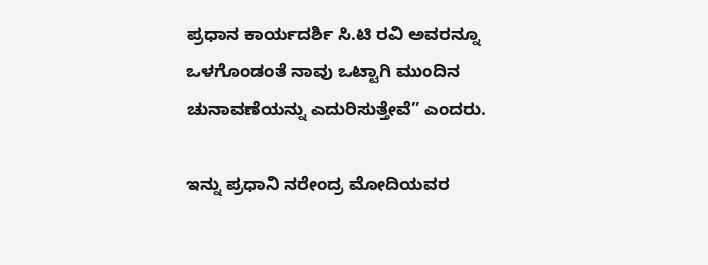ಪ್ರಧಾನ ಕಾರ್ಯದರ್ಶಿ ಸಿ.ಟಿ ರವಿ ಅವರನ್ನೂ ಒಳಗೊಂಡಂತೆ ನಾವು ಒಟ್ಟಾಗಿ ಮುಂದಿನ ಚುನಾವಣೆಯನ್ನು ಎದುರಿಸುತ್ತೇವೆ” ಎಂದರು.

ಇನ್ನು ಪ್ರಧಾನಿ ನರೇಂದ್ರ ಮೋದಿಯವರ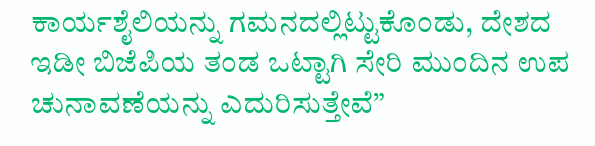ಕಾರ್ಯಶೈಲಿಯನ್ನು ಗಮನದಲ್ಲಿಟ್ಟುಕೊಂಡು, ದೇಶದ ಇಡೀ ಬಿಜೆಪಿಯ ತಂಡ ಒಟ್ಟಾಗಿ ಸೇರಿ ಮುಂದಿನ ಉಪ ಚುನಾವಣೆಯನ್ನು ಎದುರಿಸುತ್ತೇವೆ”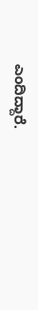ಎಂದಿದ್ದಾರೆ.